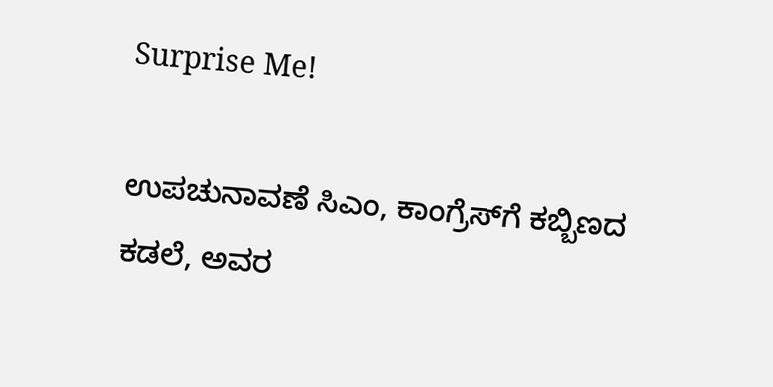Surprise Me!

ಉಪಚುನಾವಣೆ ಸಿಎಂ‌, ಕಾಂಗ್ರೆಸ್‌ಗೆ ಕಬ್ಬಿಣದ ಕಡಲೆ, ಅವರ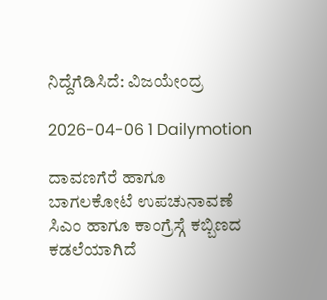ನಿದ್ದೆಗೆಡಿಸಿದೆ: ವಿಜಯೇಂದ್ರ

2026-04-06 1 Dailymotion

ದಾವಣಗೆರೆ ಹಾಗೂ ಬಾಗಲಕೋಟೆ ಉಪಚುನಾವಣೆ ಸಿಎಂ ಹಾಗೂ ಕಾಂಗ್ರೆಸ್ಗೆ ಕಬ್ಬಿಣದ ಕಡಲೆಯಾಗಿದೆ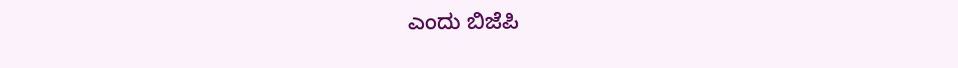ಎಂದು ಬಿಜೆಪಿ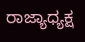ರಾಜ್ಯಾಧ್ಯಕ್ಷ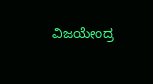ವಿಜಯೇಂದ್ರ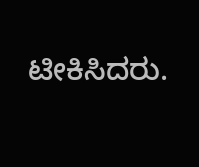ಟೀಕಿಸಿದರು.